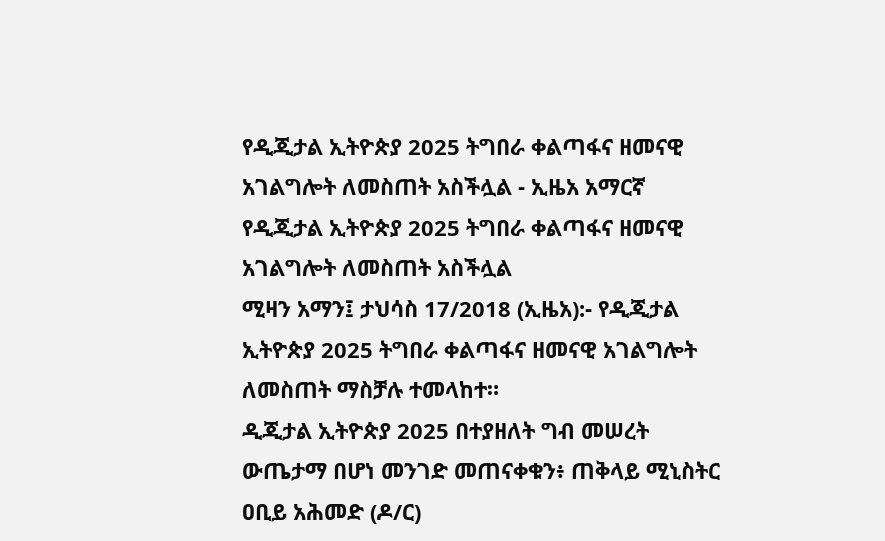የዲጂታል ኢትዮጵያ 2025 ትግበራ ቀልጣፋና ዘመናዊ አገልግሎት ለመስጠት አስችሏል - ኢዜአ አማርኛ
የዲጂታል ኢትዮጵያ 2025 ትግበራ ቀልጣፋና ዘመናዊ አገልግሎት ለመስጠት አስችሏል
ሚዛን አማን፤ ታህሳስ 17/2018 (ኢዜአ):- የዲጂታል ኢትዮጵያ 2025 ትግበራ ቀልጣፋና ዘመናዊ አገልግሎት ለመስጠት ማስቻሉ ተመላከተ።
ዲጂታል ኢትዮጵያ 2025 በተያዘለት ግብ መሠረት ውጤታማ በሆነ መንገድ መጠናቀቁን፥ ጠቅላይ ሚኒስትር ዐቢይ አሕመድ (ዶ/ር)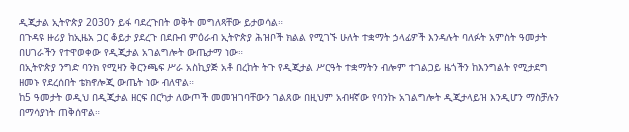ዲጂታል ኢትዮጵያ 2030ን ይፋ ባደረጉበት ወቅት መግለጻቸው ይታወሳል።
በጉዳዩ ዙሪያ ከኢዜአ ጋር ቆይታ ያደረጉ በደቡብ ምዕራብ ኢትዮጵያ ሕዝቦች ክልል የሚገኙ ሁለት ተቋማት ኃላፊዎች እንዳሉት ባለፉት አምስት ዓመታት በሀገራችን የተዋወቀው የዲጂታል አገልግሎት ውጤታማ ነው።
በኢትዮጵያ ንግድ ባንክ የሚዛን ቅርንጫፍ ሥራ አስኪያጅ አቶ በረከት ትጉ የዲጂታል ሥርዓት ተቋማትን ብሎም ተገልጋይ ዜጎችን ከእንግልት የሚታደግ ዘመኑ የደረሰበት ቴክኖሎጂ ውጤት ነው ብለዋል።
ከ5 ዓመታት ወዲህ በዲጂታል ዘርፍ በርካታ ለውጦች መመዝገባቸውን ገልጸው በዚህም አብዛኛው የባንኩ አገልግሎት ዲጂታላይዝ እንዲሆን ማስቻሉን በማሳያነት ጠቅሰዋል።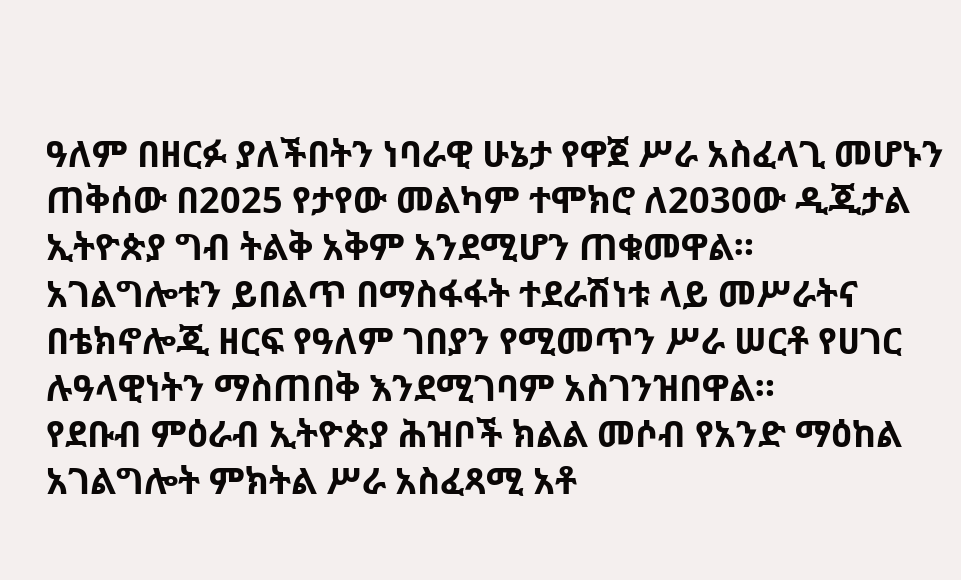ዓለም በዘርፉ ያለችበትን ነባራዊ ሁኔታ የዋጀ ሥራ አስፈላጊ መሆኑን ጠቅሰው በ2025 የታየው መልካም ተሞክሮ ለ2030ው ዲጂታል ኢትዮጵያ ግብ ትልቅ አቅም አንደሚሆን ጠቁመዋል።
አገልግሎቱን ይበልጥ በማስፋፋት ተደራሽነቱ ላይ መሥራትና በቴክኖሎጂ ዘርፍ የዓለም ገበያን የሚመጥን ሥራ ሠርቶ የሀገር ሉዓላዊነትን ማስጠበቅ እንደሚገባም አስገንዝበዋል።
የደቡብ ምዕራብ ኢትዮጵያ ሕዝቦች ክልል መሶብ የአንድ ማዕከል አገልግሎት ምክትል ሥራ አስፈጻሚ አቶ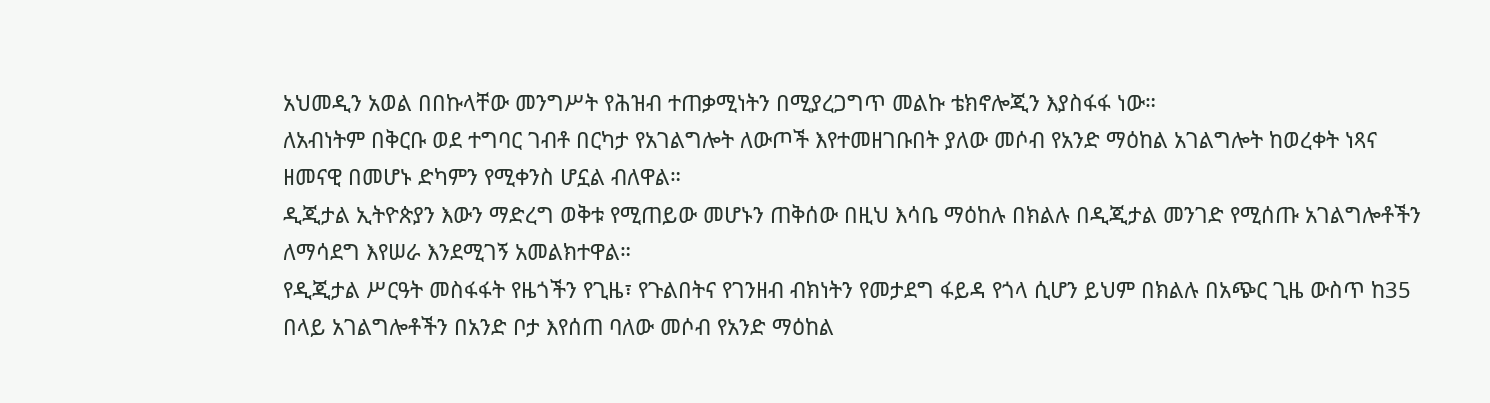አህመዲን አወል በበኩላቸው መንግሥት የሕዝብ ተጠቃሚነትን በሚያረጋግጥ መልኩ ቴክኖሎጂን እያስፋፋ ነው።
ለአብነትም በቅርቡ ወደ ተግባር ገብቶ በርካታ የአገልግሎት ለውጦች እየተመዘገቡበት ያለው መሶብ የአንድ ማዕከል አገልግሎት ከወረቀት ነጻና ዘመናዊ በመሆኑ ድካምን የሚቀንስ ሆኗል ብለዋል።
ዲጂታል ኢትዮጵያን እውን ማድረግ ወቅቱ የሚጠይው መሆኑን ጠቅሰው በዚህ እሳቤ ማዕከሉ በክልሉ በዲጂታል መንገድ የሚሰጡ አገልግሎቶችን ለማሳደግ እየሠራ እንደሚገኝ አመልክተዋል።
የዲጂታል ሥርዓት መስፋፋት የዜጎችን የጊዜ፣ የጉልበትና የገንዘብ ብክነትን የመታደግ ፋይዳ የጎላ ሲሆን ይህም በክልሉ በአጭር ጊዜ ውስጥ ከ35 በላይ አገልግሎቶችን በአንድ ቦታ እየሰጠ ባለው መሶብ የአንድ ማዕከል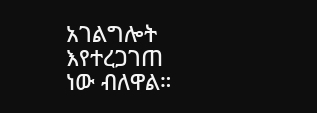አገልግሎት እየተረጋገጠ ነው ብለዋል።